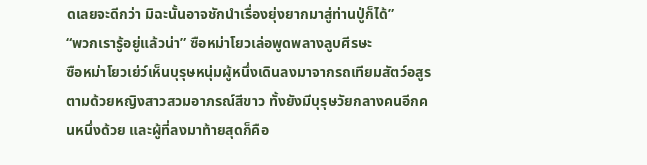ดเลยจะดีกว่า มิฉะนั้นอาจชักนำเรื่องยุ่งยากมาสู่ท่านปู่ก็ได้”
“พวกเรารู้อยู่แล้วน่า” ซือหม่าโยวเล่อพูดพลางลูบศีรษะ
ซือหม่าโยวเย่ว์เห็นบุรุษหนุ่มผู้หนึ่งเดินลงมาจากรถเทียมสัตว์อสูร ตามด้วยหญิงสาวสวมอาภรณ์สีขาว ทั้งยังมีบุรุษวัยกลางคนอีกคนหนึ่งด้วย และผู้ที่ลงมาท้ายสุดก็คือ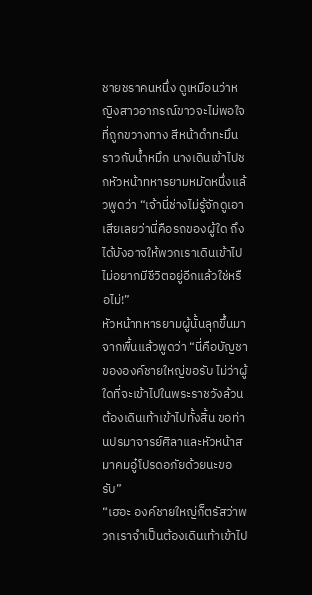ชายชราคนหนึ่ง ดูเหมือนว่าหญิงสาวอาภรณ์ขาวจะไม่พอใจที่ถูกขวางทาง สีหน้าดำทะมึนราวกับน้ำหมึก นางเดินเข้าไปชกหัวหน้าทหารยามหมัดหนึ่งแล้วพูดว่า “เจ้านี่ช่างไม่รู้จักดูเอาเสียเลยว่านี่คือรถของผู้ใด ถึงได้บังอาจให้พวกเราเดินเข้าไป ไม่อยากมีชีวิตอยู่อีกแล้วใช่หรือไม่!”
หัวหน้าทหารยามผู้นั้นลุกขึ้นมาจากพื้นแล้วพูดว่า “นี่คือบัญชาขององค์ชายใหญ่ขอรับ ไม่ว่าผู้ใดที่จะเข้าไปในพระราชวังล้วนต้องเดินเท้าเข้าไปทั้งสิ้น ขอท่านปรมาจารย์ศิลาและหัวหน้าสมาคมอู๋โปรดอภัยด้วยนะขอรับ”
“เฮอะ องค์ชายใหญ่ก็ตรัสว่าพวกเราจำเป็นต้องเดินเท้าเข้าไป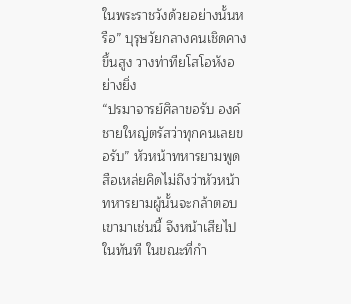ในพระราชวังด้วยอย่างนั้นหรือ” บุรุษวัยกลางคนเชิดคางขึ้นสูง วางท่าทียโสโอหังอย่างยิ่ง
“ปรมาจารย์ศิลาขอรับ องค์ชายใหญ่ตรัสว่าทุกคนเลยขอรับ” หัวหน้าทหารยามพูด
สือเหล่ยคิดไม่ถึงว่าหัวหน้าทหารยามผู้นั้นจะกล้าตอบเขามาเช่นนี้ จึงหน้าเสียไปในทันที ในขณะที่กำ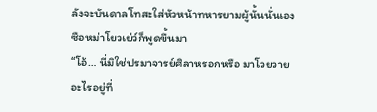ลังจะบันดาลโทสะใส่หัวหน้าทหารยามผู้นั้นนั่นเอง ซือหม่าโยวเย่ว์ก็พูดขึ้นมา
“โอ้… นี่มิใช่ปรมาจารย์ศิลาหรอกหรือ มาโวยวายอะไรอยู่ที่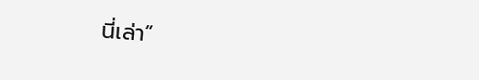นี่เล่า”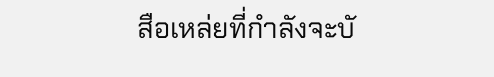สือเหล่ยที่กำลังจะบั